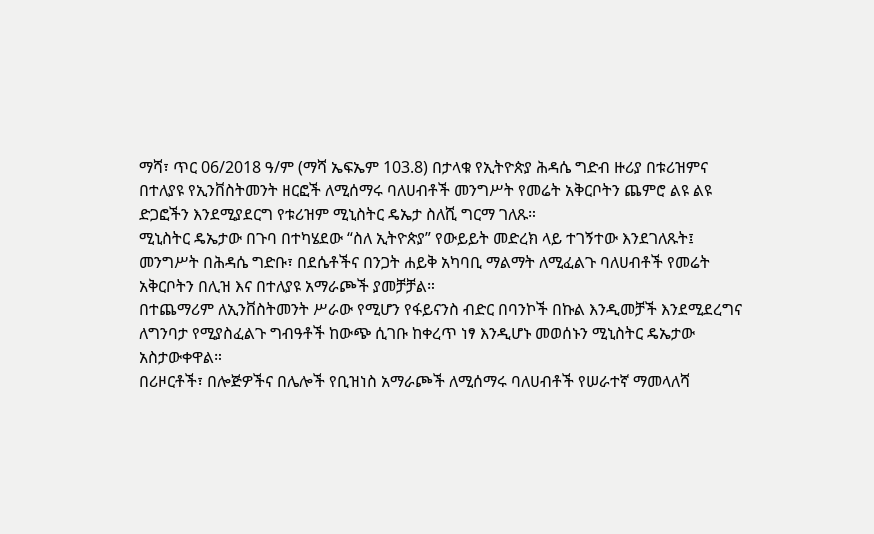ማሻ፣ ጥር 06/2018 ዓ/ም (ማሻ ኤፍኤም 103.8) በታላቁ የኢትዮጵያ ሕዳሴ ግድብ ዙሪያ በቱሪዝምና በተለያዩ የኢንቨስትመንት ዘርፎች ለሚሰማሩ ባለሀብቶች መንግሥት የመሬት አቅርቦትን ጨምሮ ልዩ ልዩ ድጋፎችን እንደሚያደርግ የቱሪዝም ሚኒስትር ዴኤታ ስለሺ ግርማ ገለጹ።
ሚኒስትር ዴኤታው በጉባ በተካሄደው “ስለ ኢትዮጵያ” የውይይት መድረክ ላይ ተገኝተው እንደገለጹት፤ መንግሥት በሕዳሴ ግድቡ፣ በደሴቶችና በንጋት ሐይቅ አካባቢ ማልማት ለሚፈልጉ ባለሀብቶች የመሬት አቅርቦትን በሊዝ እና በተለያዩ አማራጮች ያመቻቻል።
በተጨማሪም ለኢንቨስትመንት ሥራው የሚሆን የፋይናንስ ብድር በባንኮች በኩል እንዲመቻች እንደሚደረግና ለግንባታ የሚያስፈልጉ ግብዓቶች ከውጭ ሲገቡ ከቀረጥ ነፃ እንዲሆኑ መወሰኑን ሚኒስትር ዴኤታው አስታውቀዋል።
በሪዞርቶች፣ በሎጅዎችና በሌሎች የቢዝነስ አማራጮች ለሚሰማሩ ባለሀብቶች የሠራተኛ ማመላለሻ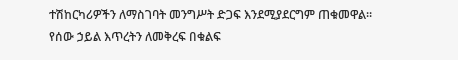ተሽከርካሪዎችን ለማስገባት መንግሥት ድጋፍ እንደሚያደርግም ጠቁመዋል።
የሰው ኃይል እጥረትን ለመቅረፍ በቁልፍ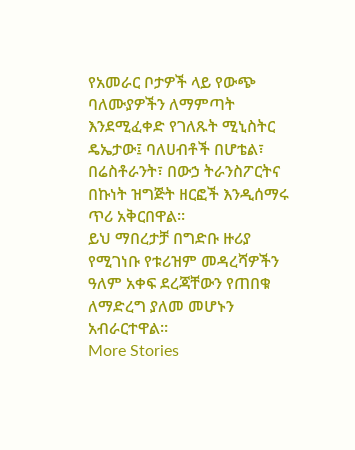የአመራር ቦታዎች ላይ የውጭ ባለሙያዎችን ለማምጣት እንደሚፈቀድ የገለጹት ሚኒስትር ዴኤታው፤ ባለሀብቶች በሆቴል፣ በሬስቶራንት፣ በውኃ ትራንስፖርትና በኩነት ዝግጅት ዘርፎች እንዲሰማሩ ጥሪ አቅርበዋል።
ይህ ማበረታቻ በግድቡ ዙሪያ የሚገነቡ የቱሪዝም መዳረሻዎችን ዓለም አቀፍ ደረጃቸውን የጠበቁ ለማድረግ ያለመ መሆኑን አብራርተዋል።
More Stories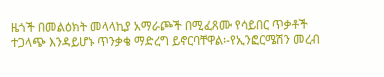ዜጎች በመልዕክት መላላኪያ አማራጮች በሚፈጸሙ የሳይበር ጥቃቶች ተጋላጭ እንዳይሆኑ ጥንቃቄ ማድረግ ይኖርባቸዋል፡-የኢንፎርሜሽን መረብ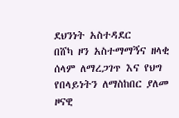ደህንነት አስተዳደር
በሸካ ዞን አስተማማኝና ዘላቂ ሰላም ለማረጋገጥ እና የህግ የበላይነትን ለማስከበር ያለመ ዞናዊ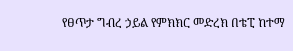የፀጥታ ግብረ ኃይል የምክክር መድረክ በቴፒ ከተማ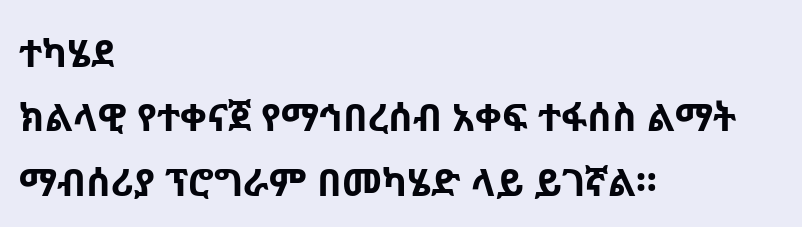ተካሄደ
ክልላዊ የተቀናጀ የማኅበረሰብ አቀፍ ተፋሰስ ልማት ማብሰሪያ ፕሮግራም በመካሄድ ላይ ይገኛል።